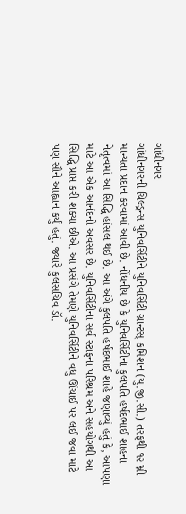ગાંધીનગર
ગાંધીનગરની ચિલ્ડ્રન્સ યુનિવર્સિટીને યુનિવર્સિટી ગ્રાન્ટસ્ કમિશન (યુ.જી.સી.) તરફથી ૧૨ મ્ની માન્યતા પ્રદાન કરવામાં આવી છે. નોંધનીય છે કે યુનિવર્સિટીના કુલપતિ હર્ષદભાઈ શાહના નેતૃત્વમાં આ સિદ્ધિ હાંસલ થઈ છે. આ અંગે કુલપતિ હર્ષદભાઈ શાહે જણાવ્યું હતું કે, આપણા માટે આ એક આનંદનો અવસર છે. યુનિવર્સિટીના સર્વ સ્ટાફના પરિશ્રમ અને સહયોગથી આ સિદ્ધિ પ્રાપ્ત કરી શક્યા છીએ. આ પ્રસંગે તેમણે યુનિવર્સિટીને વધુ ઊંચાઈ પર લઈ જવા માટે પણ સૌને આહ્વાન કર્યું હતું. જ્યારે કુલસચિવ ડૉ.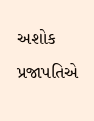અશોક પ્રજાપતિએ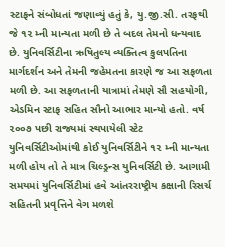સ્ટાફને સંબોધતાં જણાવ્યું હતું કે, યુ.જી.સી. તરફથી જે ૧૨ મ્ની માન્યતા મળી છે તે બદલ તેમનો ધન્યવાદ છે. યુનિવર્સિટીના ઋષિતુલ્ય વ્યક્તિત્વ કુલપતિના માર્ગદર્શન અને તેમની જહેમતના કારણે જ આ સફળતા મળી છે. આ સફળતાની યાત્રામાં તેમણે સૌ સહયોગી, એડમિન સ્ટાફ સહિત સૌનો આભાર માન્યો હતો. વર્ષ ૨૦૦૭ પછી રાજ્યમાં સ્થપાયેલી સ્ટેટ યુનિવર્સિટીઓમાંથી કોઈ યુનિવર્સિટીને ૧૨ મ્ની માન્યતા મળી હોય તો તે માત્ર ચિલ્ડ્રન્સ યુનિવર્સિટી છે. આગામી સમયમાં યુનિવર્સિટીમાં હવે આંતરરાષ્ટ્રીય કક્ષાની રિસર્ચ સહિતની પ્રવૃત્તિને વેગ મળશે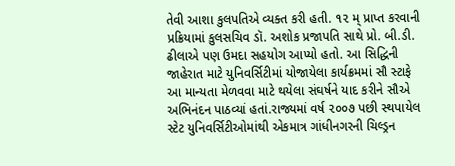તેવી આશા કુલપતિએ વ્યક્ત કરી હતી. ૧૨ મ્ પ્રાપ્ત કરવાની પ્રક્રિયામાં કુલસચિવ ડૉ. અશોક પ્રજાપતિ સાથે પ્રો. બી.ડી. ઢીલાએ પણ ઉમદા સહયોગ આપ્યો હતો. આ સિદ્ધિની જાહેરાત માટે યુનિવર્સિટીમાં યોજાયેલા કાર્યક્રમમાં સૌ સ્ટાફે આ માન્યતા મેળવવા માટે થયેલા સંઘર્ષને યાદ કરીને સૌએ અભિનંદન પાઠવ્યાં હતાં.રાજ્યમાં વર્ષ ૨૦૦૭ પછી સ્થપાયેલ સ્ટેટ યુનિવર્સિટીઓમાંથી એકમાત્ર ગાંધીનગરની ચિલ્ડ્રન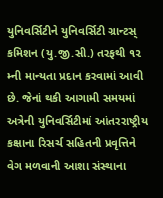યુનિવર્સિટીને યુનિવર્સિટી ગ્રાન્ટસ્ કમિશન (યુ.જી.સી.) તરફથી ૧૨ મ્ની માન્યતા પ્રદાન કરવામાં આવી છે. જેનાં થકી આગામી સમયમાં અત્રેની યુનિવર્સિટીમાં આંતરરાષ્ટ્રીય કક્ષાના રિસર્ચ સહિતની પ્રવૃત્તિને વેગ મળવાની આશા સંસ્થાના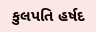કુલપતિ હર્ષદ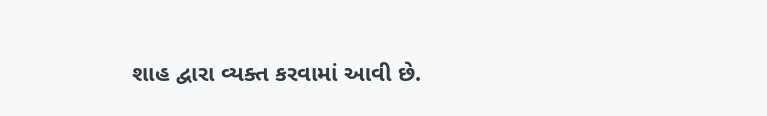શાહ દ્વારા વ્યક્ત કરવામાં આવી છે.